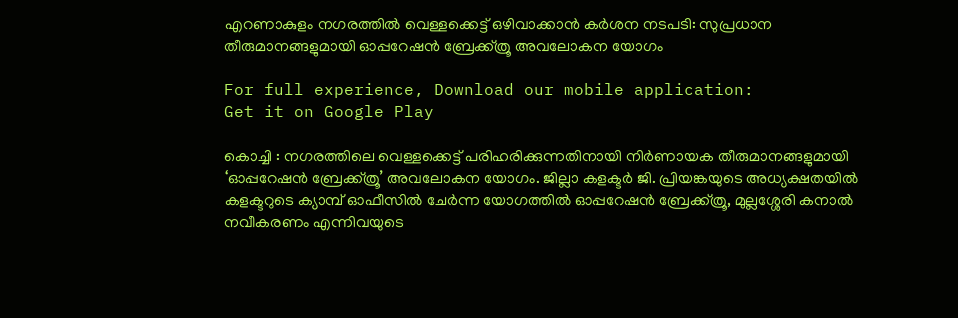എറണാകുളം നഗരത്തിൽ വെള്ളക്കെട്ട് ഒഴിവാക്കാൻ കർശന നടപടി: സുപ്രധാന തീരുമാനങ്ങളുമായി ഓപ്പറേഷൻ ബ്രേക്ക്ത്രൂ അവലോകന യോഗം

For full experience, Download our mobile application:
Get it on Google Play

കൊച്ചി : നഗരത്തിലെ വെള്ളക്കെട്ട് പരിഹരിക്കുന്നതിനായി നിർണായക തീരുമാനങ്ങളുമായി ‘ഓപ്പറേഷൻ ബ്രേക്ക്ത്രൂ’ അവലോകന യോഗം. ജില്ലാ കളക്ടർ ജി. പ്രിയങ്കയുടെ അധ്യക്ഷതയിൽ കളക്ടറുടെ ക്യാമ്പ് ഓഫീസിൽ ചേർന്ന യോഗത്തിൽ ഓപ്പറേഷൻ ബ്രേക്ക്ത്രൂ, മുല്ലശ്ശേരി കനാൽ നവീകരണം എന്നിവയുടെ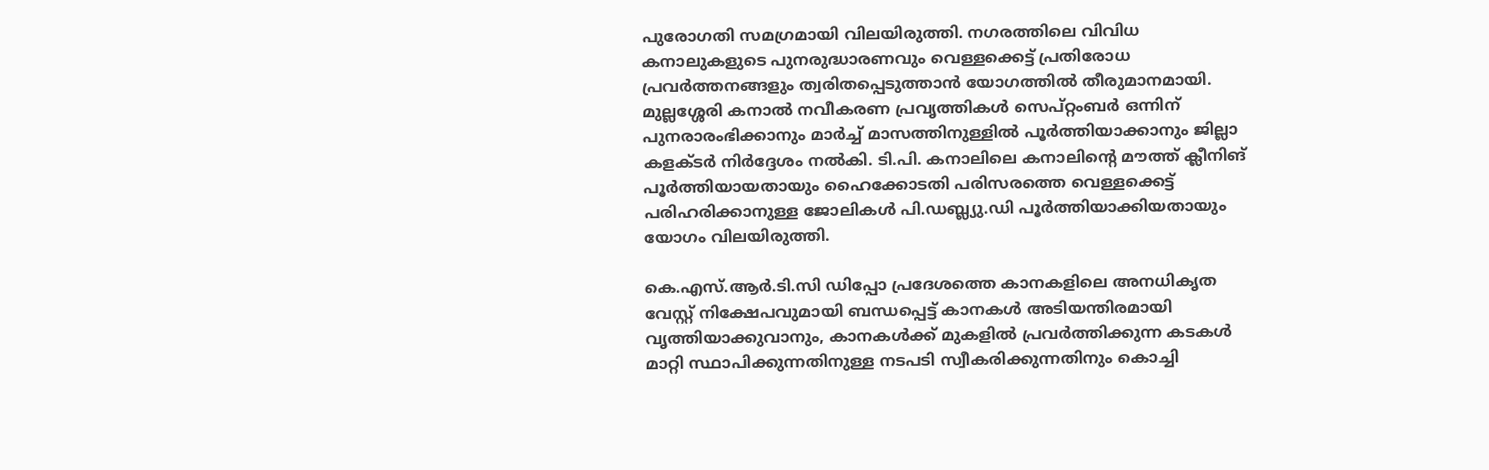പുരോഗതി സമഗ്രമായി വിലയിരുത്തി. നഗരത്തിലെ വിവിധ കനാലുകളുടെ പുനരുദ്ധാരണവും വെള്ളക്കെട്ട് പ്രതിരോധ പ്രവർത്തനങ്ങളും ത്വരിതപ്പെടുത്താൻ യോഗത്തിൽ തീരുമാനമായി. മുല്ലശ്ശേരി കനാൽ നവീകരണ പ്രവൃത്തികൾ സെപ്റ്റംബർ ഒന്നിന് പുനരാരംഭിക്കാനും മാർച്ച് മാസത്തിനുള്ളിൽ പൂർത്തിയാക്കാനും ജില്ലാ കളക്ടർ നിർദ്ദേശം നൽകി. ടി.പി. കനാലിലെ കനാലിന്റെ മൗത്ത് ക്ലീനിങ് പൂർത്തിയായതായും ഹൈക്കോടതി പരിസരത്തെ വെള്ളക്കെട്ട് പരിഹരിക്കാനുള്ള ജോലികൾ പി.ഡബ്ല്യു.ഡി പൂർത്തിയാക്കിയതായും യോഗം വിലയിരുത്തി.

കെ.എസ്.ആർ.ടി.സി ഡിപ്പോ പ്രദേശത്തെ കാനകളിലെ അനധികൃത വേസ്റ്റ് നിക്ഷേപവുമായി ബന്ധപ്പെട്ട് കാനകൾ അടിയന്തിരമായി വൃത്തിയാക്കുവാനും, കാനകൾക്ക് മുകളിൽ പ്രവർത്തിക്കുന്ന കടകൾ മാറ്റി സ്ഥാപിക്കുന്നതിനുള്ള നടപടി സ്വീകരിക്കുന്നതിനും കൊച്ചി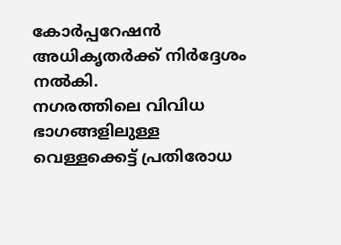കോർപ്പറേഷൻ അധികൃതർക്ക് നിർദ്ദേശം നൽകി.
നഗരത്തിലെ വിവിധ ഭാഗങ്ങളിലുള്ള വെള്ളക്കെട്ട് പ്രതിരോധ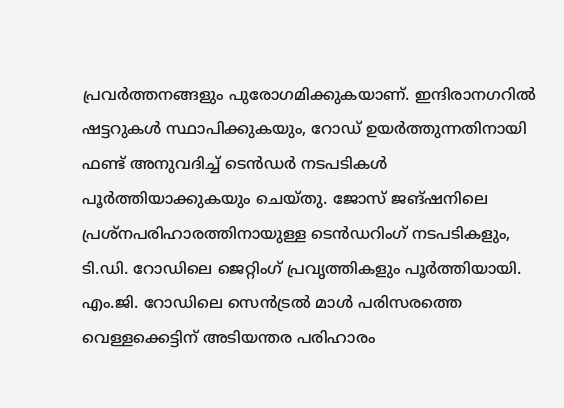പ്രവർത്തനങ്ങളും പുരോഗമിക്കുകയാണ്. ഇന്ദിരാനഗറിൽ ഷട്ടറുകൾ സ്ഥാപിക്കുകയും, റോഡ് ഉയർത്തുന്നതിനായി ഫണ്ട് അനുവദിച്ച് ടെൻഡർ നടപടികൾ പൂർത്തിയാക്കുകയും ചെയ്തു. ജോസ് ജങ്ഷനിലെ പ്രശ്നപരിഹാരത്തിനായുള്ള ടെൻഡറിംഗ് നടപടികളും, ടി.ഡി. റോഡിലെ ജെറ്റിംഗ് പ്രവൃത്തികളും പൂർത്തിയായി. എം.ജി. റോഡിലെ സെൻട്രൽ മാൾ പരിസരത്തെ വെള്ളക്കെട്ടിന് അടിയന്തര പരിഹാരം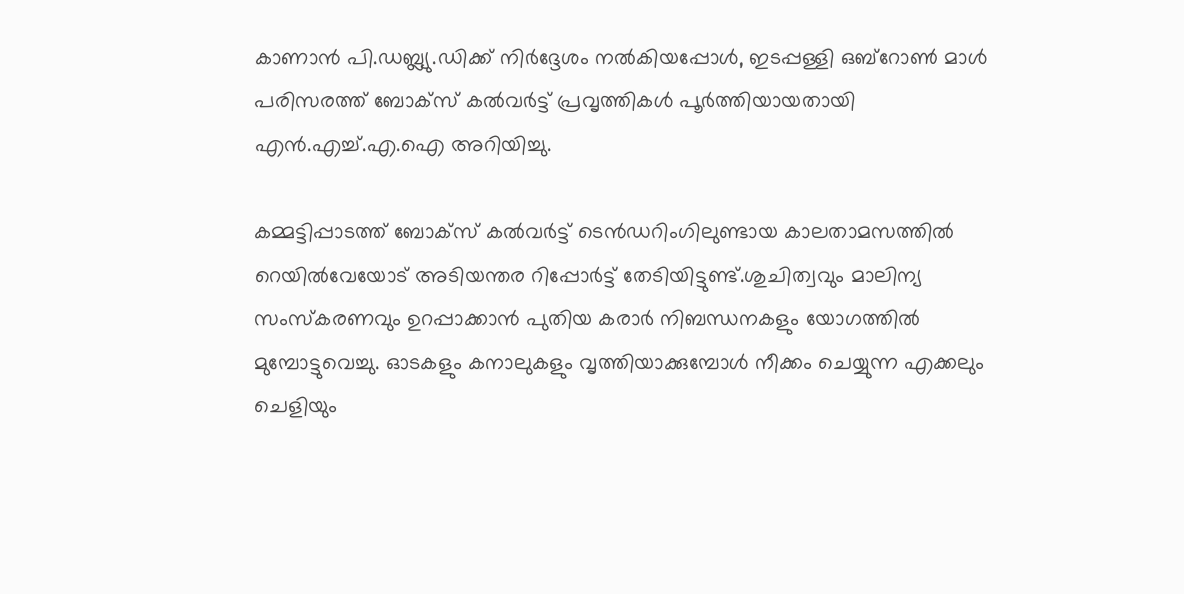കാണാൻ പി.ഡബ്ല്യു.ഡിക്ക് നിർദ്ദേശം നൽകിയപ്പോൾ, ഇടപ്പള്ളി ഒബ്‌റോൺ മാൾ പരിസരത്ത് ബോക്സ് കൽവർട്ട് പ്രവൃത്തികൾ പൂർത്തിയായതായി എൻ.എച്ച്.എ.ഐ അറിയിച്ചു.

കമ്മട്ടിപ്പാടത്ത് ബോക്സ് കൽവർട്ട് ടെൻഡറിംഗിലുണ്ടായ കാലതാമസത്തിൽ റെയിൽവേയോട് അടിയന്തര റിപ്പോർട്ട് തേടിയിട്ടുണ്ട്.ശുചിത്വവും മാലിന്യ സംസ്കരണവും ഉറപ്പാക്കാൻ പുതിയ കരാർ നിബന്ധനകളും യോഗത്തിൽ മുമ്പോട്ടുവെച്ചു. ഓടകളും കനാലുകളും വൃത്തിയാക്കുമ്പോൾ നീക്കം ചെയ്യുന്ന എക്കലും ചെളിയും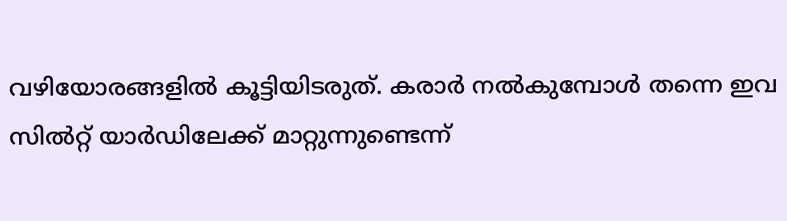വഴിയോരങ്ങളിൽ കൂട്ടിയിടരുത്. കരാർ നൽകുമ്പോൾ തന്നെ ഇവ സിൽറ്റ് യാർഡിലേക്ക് മാറ്റുന്നുണ്ടെന്ന്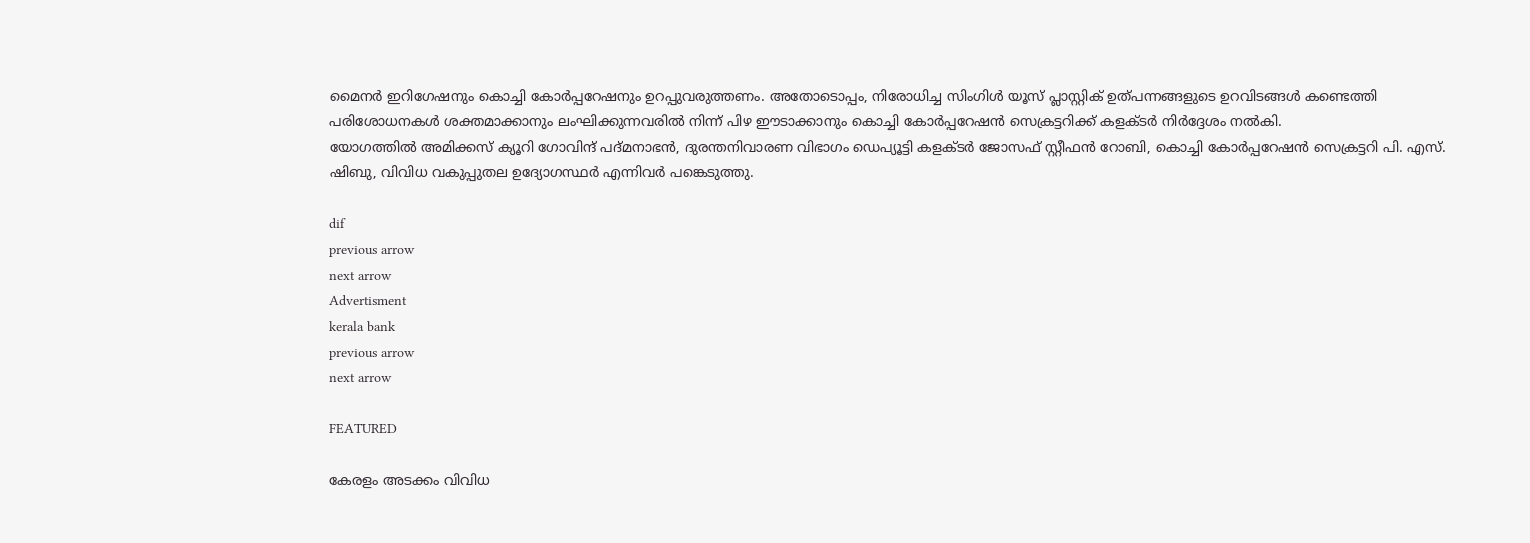മൈനർ ഇറിഗേഷനും കൊച്ചി കോർപ്പറേഷനും ഉറപ്പുവരുത്തണം. അതോടൊപ്പം, നിരോധിച്ച സിംഗിൾ യൂസ് പ്ലാസ്റ്റിക് ഉത്പന്നങ്ങളുടെ ഉറവിടങ്ങൾ കണ്ടെത്തി പരിശോധനകൾ ശക്തമാക്കാനും ലംഘിക്കുന്നവരിൽ നിന്ന് പിഴ ഈടാക്കാനും കൊച്ചി കോർപ്പറേഷൻ സെക്രട്ടറിക്ക് കളക്ടർ നിർദ്ദേശം നൽകി.
യോഗത്തിൽ അമിക്കസ് ക്യൂറി ഗോവിന്ദ് പദ്മനാഭൻ, ദുരന്തനിവാരണ വിഭാഗം ഡെപ്യൂട്ടി കളക്ടർ ജോസഫ് സ്റ്റീഫൻ റോബി, കൊച്ചി കോർപ്പറേഷൻ സെക്രട്ടറി പി. എസ്. ഷിബു, വിവിധ വകുപ്പുതല ഉദ്യോഗസ്ഥർ എന്നിവർ പങ്കെടുത്തു.

dif
previous arrow
next arrow
Advertisment
kerala bank
previous arrow
next arrow

FEATURED

കേരളം അടക്കം വിവിധ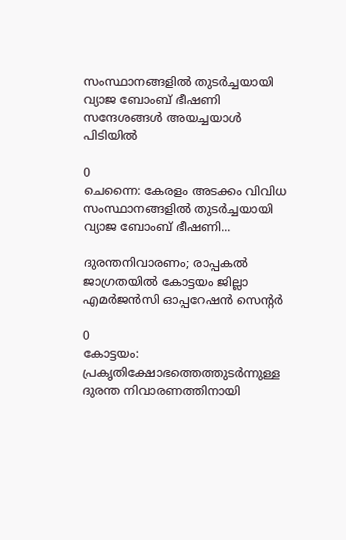സംസ്ഥാനങ്ങളിൽ തുടർച്ചയായി വ്യാജ ബോംബ് ഭീഷണി സന്ദേശങ്ങൾ അയച്ചയാൾ പിടിയിൽ

0
ചെന്നൈ: കേരളം അടക്കം വിവിധ സംസ്ഥാനങ്ങളിൽ തുടർച്ചയായി വ്യാജ ബോംബ് ഭീഷണി...

ദുരന്തനിവാരണം; രാപ്പകല്‍ ജാഗ്രതയില്‍ കോട്ടയം ജില്ലാ എമര്‍ജന്‍സി ഓപ്പറേഷന്‍ സെന്റര്‍

0
കോട്ടയം: പ്രകൃതിക്ഷോഭത്തെത്തുടര്‍ന്നുള്ള ദുരന്ത നിവാരണത്തിനായി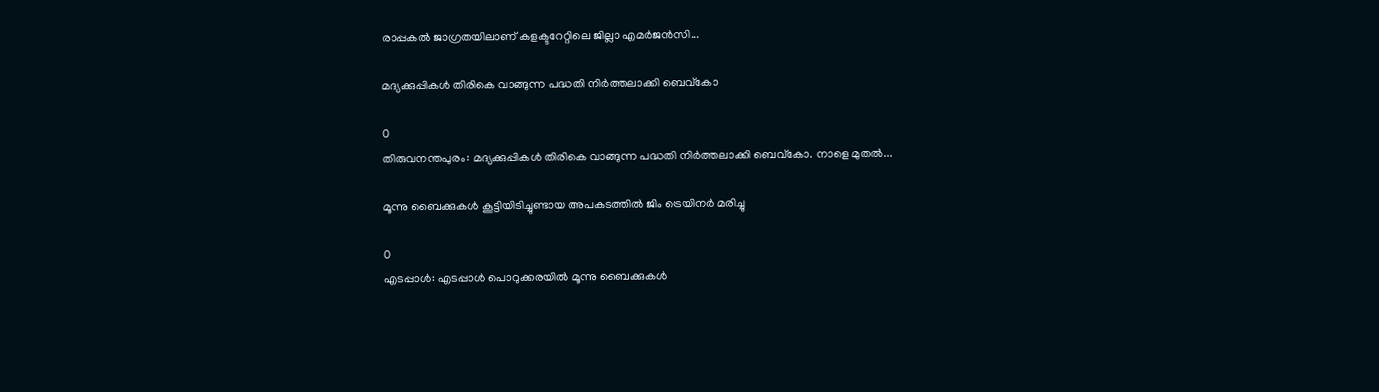രാപ്പകല്‍ ജാഗ്രതയിലാണ് കളക്ടറേറ്റിലെ ജില്ലാ എമര്‍ജന്‍സി...

മദ്യക്കുപ്പികൾ തിരികെ വാങ്ങുന്ന പദ്ധതി നിർത്തലാക്കി ബെവ്‌കോ

0
തിരുവനന്തപുരം: മദ്യക്കുപ്പികൾ തിരികെ വാങ്ങുന്ന പദ്ധതി നിർത്തലാക്കി ബെവ്‌കോ. നാളെ മുതൽ...

മൂന്നു ബൈക്കുകൾ കൂട്ടിയിടിച്ചുണ്ടായ അപകടത്തിൽ ജിം ട്രെയിനർ മരിച്ചു

0
എടപ്പാൾ: എടപ്പാൾ പൊറുക്കരയിൽ മൂന്നു ബൈക്കുകൾ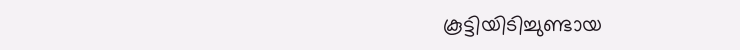കൂട്ടിയിടിച്ചുണ്ടായ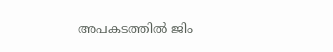അപകടത്തിൽ ജിം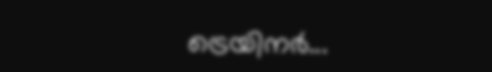ട്രെയിനർ...